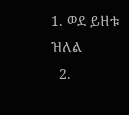1. ወደ ይዘቱ ዝለል
  2.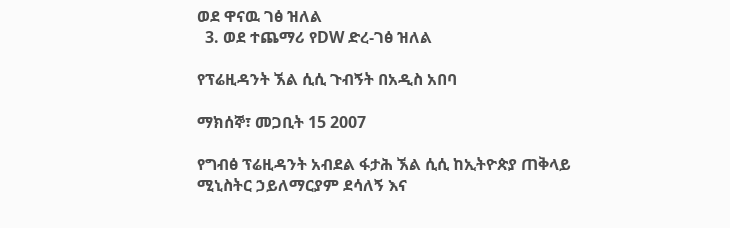ወደ ዋናዉ ገፅ ዝለል
  3. ወደ ተጨማሪ የDW ድረ-ገፅ ዝለል

የፕሬዚዳንት ኧል ሲሲ ጉብኝት በአዲስ አበባ

ማክሰኞ፣ መጋቢት 15 2007

የግብፅ ፕሬዚዳንት አብደል ፋታሕ ኧል ሲሲ ከኢትዮጵያ ጠቅላይ ሚኒስትር ኃይለማርያም ደሳለኝ እና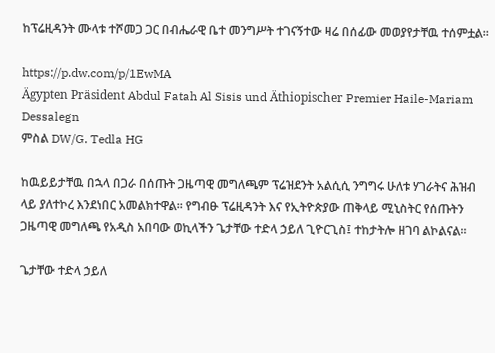ከፕሬዚዳንት ሙላቱ ተሾመጋ ጋር በብሔራዊ ቤተ መንግሥት ተገናኝተው ዛሬ በሰፊው መወያየታቸዉ ተሰምቷል።

https://p.dw.com/p/1EwMA
Ägypten Präsident Abdul Fatah Al Sisis und Äthiopischer Premier Haile-Mariam Dessalegn
ምስል DW/G. Tedla HG

ከዉይይታቸዉ በኋላ በጋራ በሰጡት ጋዜጣዊ መግለጫም ፕሬዝደንት አልሲሲ ንግግሩ ሁለቱ ሃገራትና ሕዝብ ላይ ያለተኮረ እንደነበር አመልክተዋል። የግብፁ ፕሬዚዳንት እና የኢትዮጵያው ጠቅላይ ሚኒስትር የሰጡትን ጋዜጣዊ መግለጫ የአዲስ አበባው ወኪላችን ጌታቸው ተድላ ኃይለ ጊዮርጊስ፤ ተከታትሎ ዘገባ ልኮልናል።

ጌታቸው ተድላ ኃይለ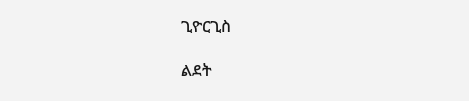ጊዮርጊስ

ልደት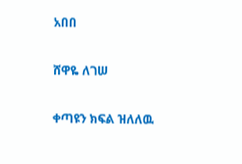አበበ

ሸዋዬ ለገሠ

ቀጣዩን ክፍል ዝለለዉ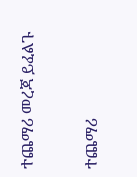ተጨማሪ መረጃ ይፈልጉ

ተጨማሪ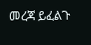መረጃ ይፈልጉ